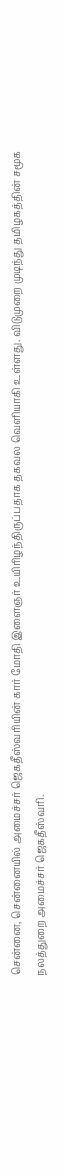சென்னை, சென்னையில் அமைச்சர் ஜெகதீஸ்வரியின் கார் மோதி இளைஞர் உயிரிழந்திருப்பதாக தகவல வெளியாகி உள்ளது. விடுமுறை முடிந்து தமிழகத்தின் சமூக நலத்துறை அமைச்சர் ஜெகதீஸ்வரி.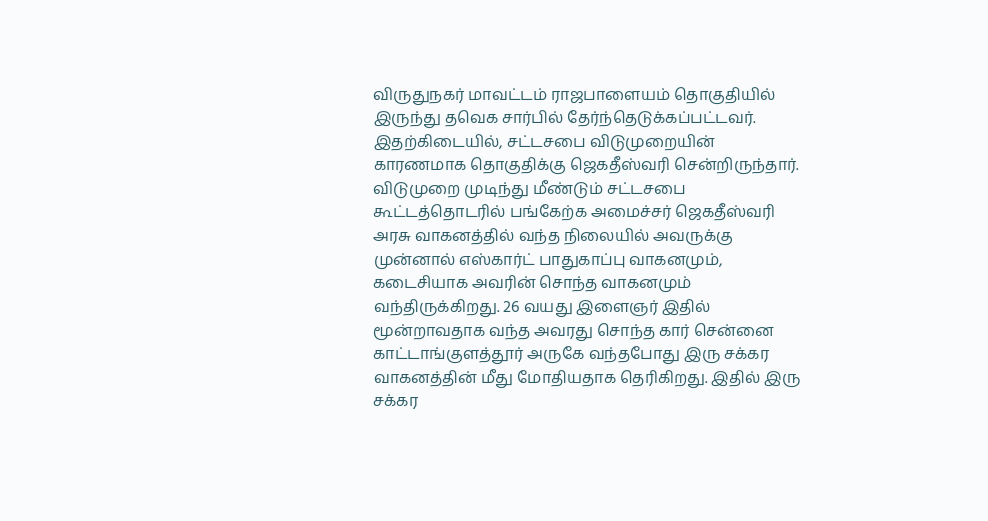விருதுநகர் மாவட்டம் ராஜபாளையம் தொகுதியில் இருந்து தவெக சார்பில் தேர்ந்தெடுக்கப்பட்டவர். இதற்கிடையில், சட்டசபை விடுமுறையின் காரணமாக தொகுதிக்கு ஜெகதீஸ்வரி சென்றிருந்தார். விடுமுறை முடிந்து மீண்டும் சட்டசபை கூட்டத்தொடரில் பங்கேற்க அமைச்சர் ஜெகதீஸ்வரி அரசு வாகனத்தில் வந்த நிலையில் அவருக்கு முன்னால் எஸ்கார்ட் பாதுகாப்பு வாகனமும், கடைசியாக அவரின் சொந்த வாகனமும் வந்திருக்கிறது. 26 வயது இளைஞர் இதில் மூன்றாவதாக வந்த அவரது சொந்த கார் சென்னை காட்டாங்குளத்தூர் அருகே வந்தபோது இரு சக்கர வாகனத்தின் மீது மோதியதாக தெரிகிறது. இதில் இரு சக்கர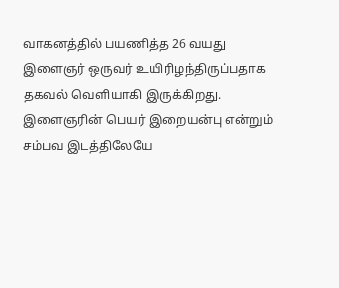வாகனத்தில் பயணித்த 26 வயது இளைஞர் ஒருவர் உயிரிழந்திருப்பதாக தகவல் வெளியாகி இருக்கிறது. இளைஞரின் பெயர் இறையன்பு என்றும் சம்பவ இடத்திலேயே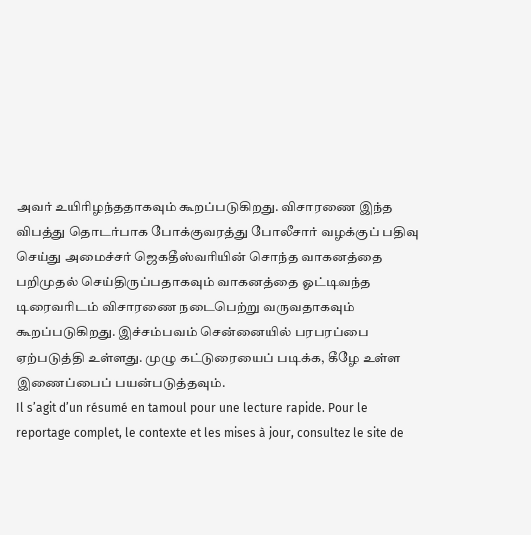அவர் உயிரிழந்ததாகவும் கூறப்படுகிறது. விசாரணை இந்த விபத்து தொடர்பாக போக்குவரத்து போலீசார் வழக்குப் பதிவு செய்து அமைச்சர் ஜெகதீஸ்வரியின் சொந்த வாகனத்தை பறிமுதல் செய்திருப்பதாகவும் வாகனத்தை ஓட்டிவந்த டிரைவரிடம் விசாரணை நடைபெற்று வருவதாகவும் கூறப்படுகிறது. இச்சம்பவம் சென்னையில் பரபரப்பை ஏற்படுத்தி உள்ளது. முழு கட்டுரையைப் படிக்க, கீழே உள்ள இணைப்பைப் பயன்படுத்தவும்.
Il s’agit d’un résumé en tamoul pour une lecture rapide. Pour le reportage complet, le contexte et les mises à jour, consultez le site de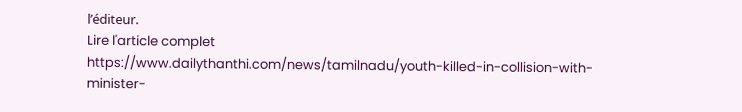l’éditeur.
Lire l'article complet
https://www.dailythanthi.com/news/tamilnadu/youth-killed-in-collision-with-minister-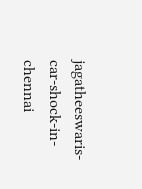jagatheeswaris-car-shock-in-chennai